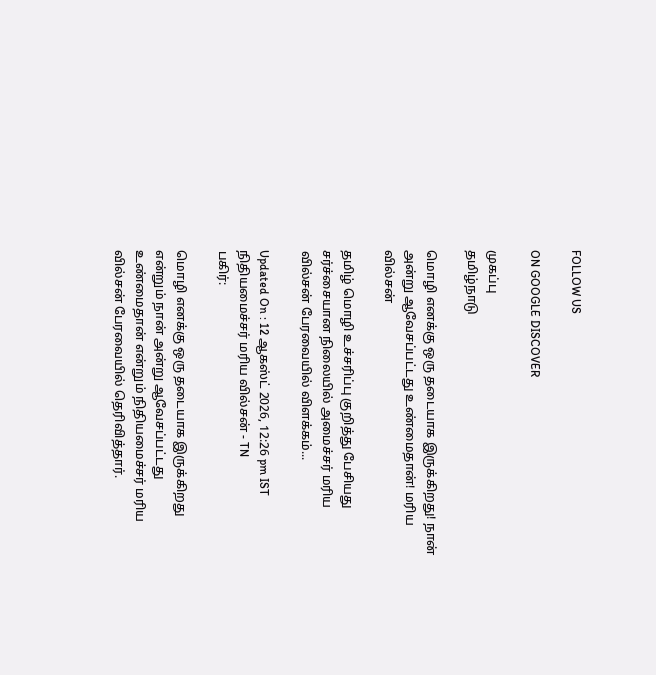FOLLOW US

ON GOOGLE DISCOVER

முகப்பு
தமிழ்நாடு

மொழி எனக்கு ஒரு தடையாக இருக்கிறது! நான் அன்று ஆவேசப்பட்டது உண்மைதான்! மரிய வில்சன்

தமிழ் மொழி உச்சரிப்பு குறித்து பேசியது சர்ச்சையான நிலையில் அமைச்சர் மரிய வில்சன் பேரவையில் விளக்கம்...

Updated On : 12 ஆகஸ்ட் 2026, 12:26 pm IST
நிதியமைச்சர் மரிய வில்சன் - TN
பகிர்:

மொழி எனக்கு ஒரு தடையாக இருக்கிறது என்றும் நான் அன்று ஆவேசப்பட்டது உண்மைதான் என்றும் நிதியமைச்சர் மரிய வில்சன் பேரவையில் தெரிவித்தார்.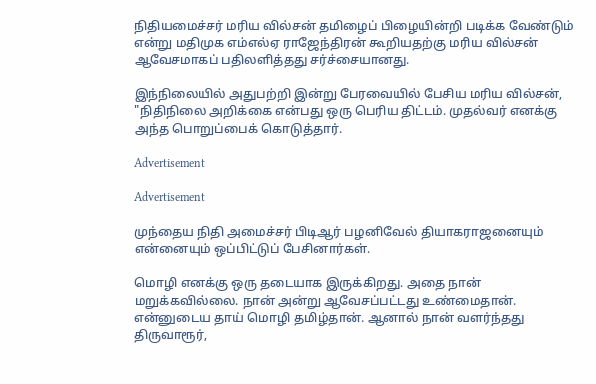நிதியமைச்சர் மரிய வில்சன் தமிழைப் பிழையின்றி படிக்க வேண்டும் என்று மதிமுக எம்எல்ஏ ராஜேந்திரன் கூறியதற்கு மரிய வில்சன் ஆவேசமாகப் பதிலளித்தது சர்ச்சையானது.

இந்நிலையில் அதுபற்றி இன்று பேரவையில் பேசிய மரிய வில்சன், "நிதிநிலை அறிக்கை என்பது ஒரு பெரிய திட்டம். முதல்வர் எனக்கு அந்த பொறுப்பைக் கொடுத்தார்.

Advertisement

Advertisement

முந்தைய நிதி அமைச்சர் பிடிஆர் பழனிவேல் தியாகராஜனையும் என்னையும் ஒப்பிட்டுப் பேசினார்கள்.

மொழி எனக்கு ஒரு தடையாக இருக்கிறது. அதை நான் மறுக்கவில்லை. நான் அன்று ஆவேசப்பட்டது உண்மைதான். என்னுடைய தாய் மொழி தமிழ்தான். ஆனால் நான் வளர்ந்தது திருவாரூர்,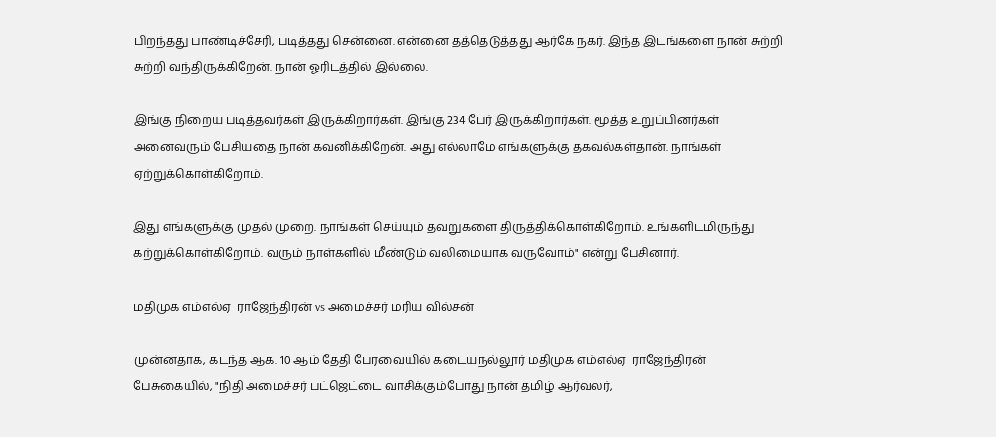பிறந்தது பாண்டிச்சேரி, படித்தது சென்னை. என்னை தத்தெடுத்தது ஆர்கே நகர். இந்த இடங்களை நான் சுற்றி சுற்றி வந்திருக்கிறேன். நான் ஓரிடத்தில் இல்லை.

இங்கு நிறைய படித்தவர்கள் இருக்கிறார்கள். இங்கு 234 பேர் இருக்கிறார்கள். மூத்த உறுப்பினர்கள் அனைவரும் பேசியதை நான் கவனிக்கிறேன். அது எல்லாமே எங்களுக்கு தகவல்கள்தான். நாங்கள் ஏற்றுக்கொள்கிறோம்.

இது எங்களுக்கு முதல் முறை. நாங்கள் செய்யும் தவறுகளை திருத்திக்கொள்கிறோம். உங்களிடமிருந்து கற்றுக்கொள்கிறோம். வரும் நாள்களில் மீண்டும் வலிமையாக வருவோம்" என்று பேசினார்.

மதிமுக எம்எல்ஏ  ராஜேந்திரன் vs அமைச்சர் மரிய வில்சன்

முன்னதாக, கடந்த ஆக. 10 ஆம் தேதி பேரவையில் கடையநல்லூர் மதிமுக எம்எல்ஏ  ராஜேந்திரன் பேசுகையில், "நிதி அமைச்சர் பட்ஜெட்டை வாசிக்கும்போது நான் தமிழ் ஆர்வலர்,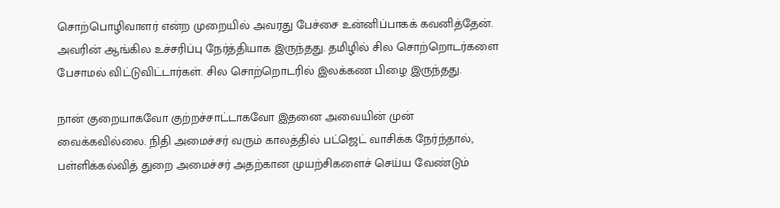சொற்பொழிவாளர் என்ற முறையில் அவரது பேச்சை உன்னிப்பாகக் கவனித்தேன். அவரின் ஆங்கில உச்சரிப்பு நேர்த்தியாக இருந்தது. தமிழில் சில சொற்றொடர்களை பேசாமல் விட்டுவிட்டார்கள். சில சொற்றொடரில் இலக்கண பிழை இருந்தது.

நான் குறையாகவோ குற்றச்சாட்டாகவோ இதனை அவையின் முன் வைக்கவில்லை. நிதி அமைச்சர் வரும் காலத்தில் பட்ஜெட் வாசிக்க நேர்ந்தால், பள்ளிக்கல்வித் துறை அமைச்சர் அதற்கான முயற்சிகளைச் செய்ய வேண்டும்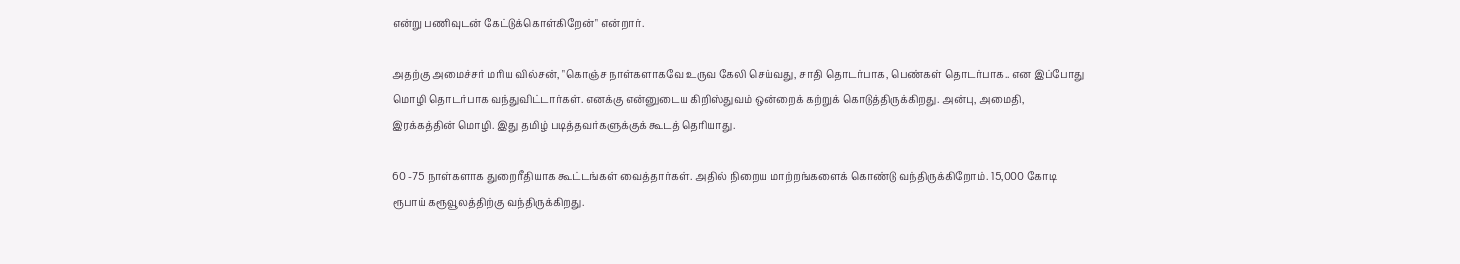என்று பணிவுடன் கேட்டுக்கொள்கிறேன்" என்றார்.

அதற்கு அமைச்சர் மரிய வில்சன், "கொஞ்ச நாள்களாகவே உருவ கேலி செய்வது, சாதி தொடர்பாக, பெண்கள் தொடர்பாக.. என இப்போது மொழி தொடர்பாக வந்துவிட்டார்கள். எனக்கு என்னுடைய கிறிஸ்துவம் ஒன்றைக் கற்றுக் கொடுத்திருக்கிறது. அன்பு, அமைதி, இரக்கத்தின் மொழி. இது தமிழ் படித்தவர்களுக்குக் கூடத் தெரியாது.

60 -75 நாள்களாக துறைரீதியாக கூட்டங்கள் வைத்தார்கள். அதில் நிறைய மாற்றங்களைக் கொண்டு வந்திருக்கிறோம். 15,000 கோடி ரூபாய் கரூவூலத்திற்கு வந்திருக்கிறது.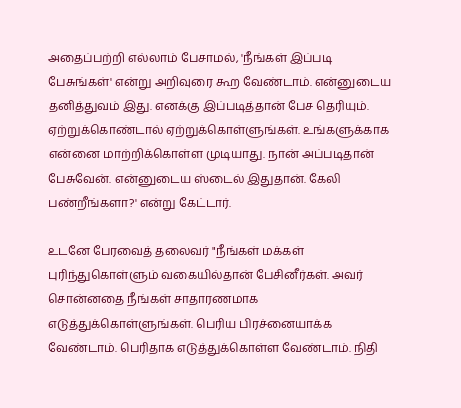அதைப்பற்றி எல்லாம் பேசாமல், 'நீங்கள் இப்படி பேசுங்கள்' என்று அறிவுரை கூற வேண்டாம். என்னுடைய தனித்துவம் இது. எனக்கு இப்படித்தான் பேச தெரியும். ஏற்றுக்கொண்டால் ஏற்றுக்கொள்ளுங்கள். உங்களுக்காக என்னை மாற்றிக்கொள்ள முடியாது. நான் அப்படிதான் பேசுவேன். என்னுடைய ஸ்டைல் இதுதான். கேலி பண்றீங்களா?' என்று கேட்டார்.

உடனே பேரவைத் தலைவர் "நீங்கள் மக்கள் புரிந்துகொள்ளும் வகையில்தான் பேசினீர்கள். அவர் சொன்னதை நீங்கள் சாதாரணமாக எடுத்துக்கொள்ளுங்கள். பெரிய பிரச்னையாக்க வேண்டாம். பெரிதாக எடுத்துக்கொள்ள வேண்டாம். நிதி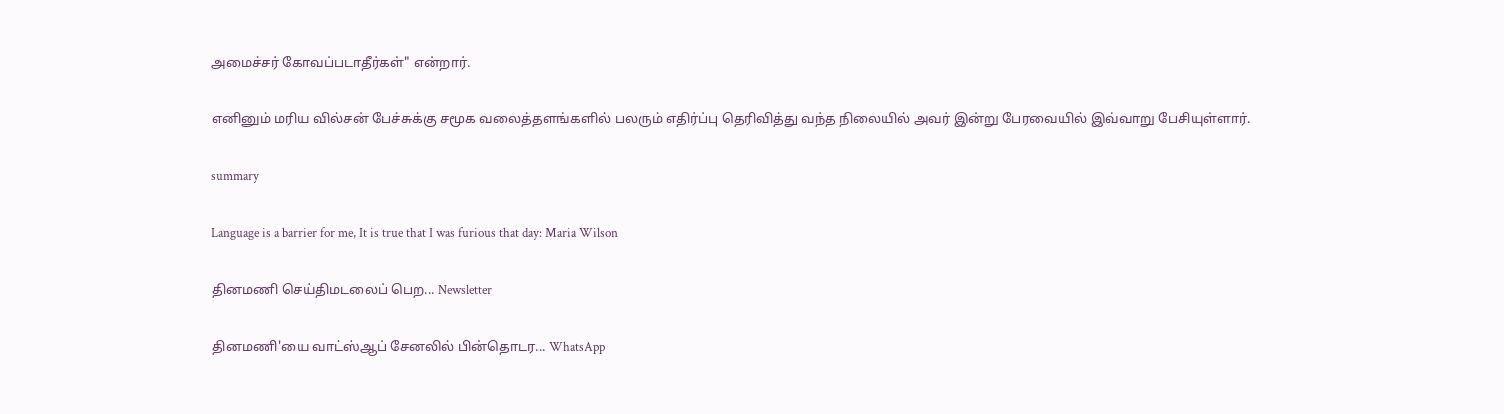அமைச்சர் கோவப்படாதீர்கள்" என்றார்.

எனினும் மரிய வில்சன் பேச்சுக்கு சமூக வலைத்தளங்களில் பலரும் எதிர்ப்பு தெரிவித்து வந்த நிலையில் அவர் இன்று பேரவையில் இவ்வாறு பேசியுள்ளார்.

summary

Language is a barrier for me, It is true that I was furious that day: Maria Wilson

தினமணி செய்திமடலைப் பெற... Newsletter

தினமணி'யை வாட்ஸ்ஆப் சேனலில் பின்தொடர... WhatsApp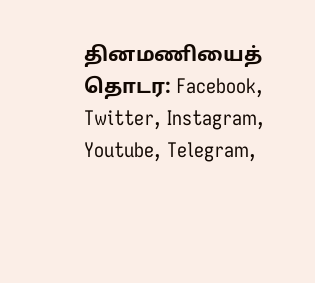தினமணியைத் தொடர: Facebook, Twitter, Instagram, Youtube, Telegram,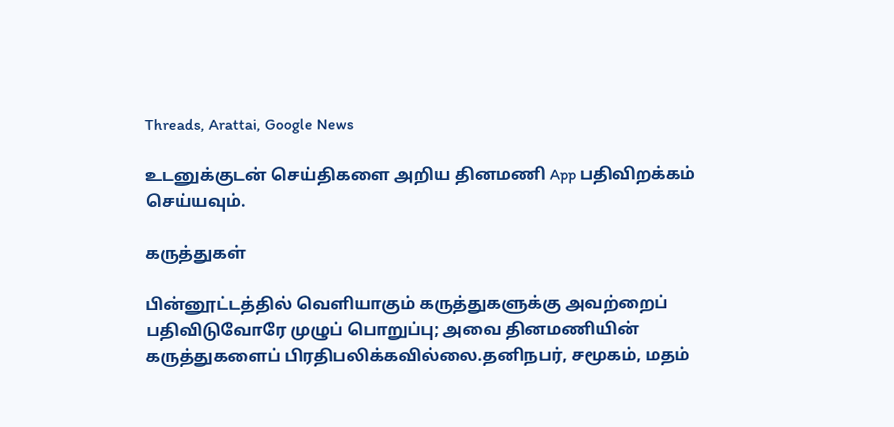Threads, Arattai, Google News

உடனுக்குடன் செய்திகளை அறிய தினமணி App பதிவிறக்கம் செய்யவும்.

கருத்துகள்

பின்னூட்டத்தில் வெளியாகும் கருத்துகளுக்கு அவற்றைப் பதிவிடுவோரே முழுப் பொறுப்பு; அவை தினமணியின் கருத்துகளைப் பிரதிபலிக்கவில்லை.தனிநபர், சமூகம், மதம்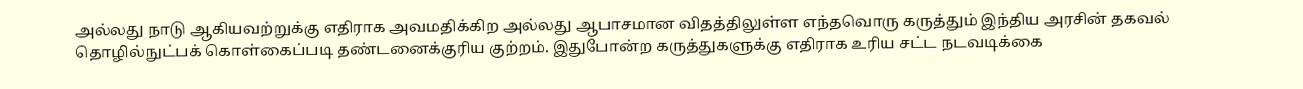அல்லது நாடு ஆகியவற்றுக்கு எதிராக அவமதிக்கிற அல்லது ஆபாசமான விதத்திலுள்ள எந்தவொரு கருத்தும் இந்திய அரசின் தகவல் தொழில்நுட்பக் கொள்கைப்படி தண்டனைக்குரிய குற்றம். இதுபோன்ற கருத்துகளுக்கு எதிராக உரிய சட்ட நடவடிக்கை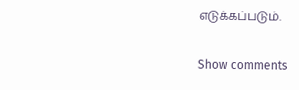எடுக்கப்படும்.

Show comments